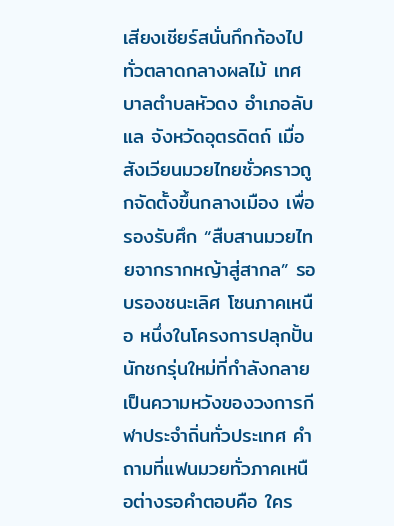เสียงเชียร์สนั่นกึกก้องไปทั่วตลาดกลางผลไม้ เทศบาลตำบลหัวดง อำเภอลับแล จังหวัดอุตรดิตถ์ เมื่อสังเวียนมวยไทยชั่วคราวถูกจัดตั้งขึ้นกลางเมือง เพื่อรองรับศึก “สืบสานมวยไทยจากรากหญ้าสู่สากล” รอบรองชนะเลิศ โซนภาคเหนือ หนึ่งในโครงการปลุกปั้นนักชกรุ่นใหม่ที่กำลังกลายเป็นความหวังของวงการกีฬาประจำถิ่นทั่วประเทศ คำถามที่แฟนมวยทั่วภาคเหนือต่างรอคำตอบคือ ใคร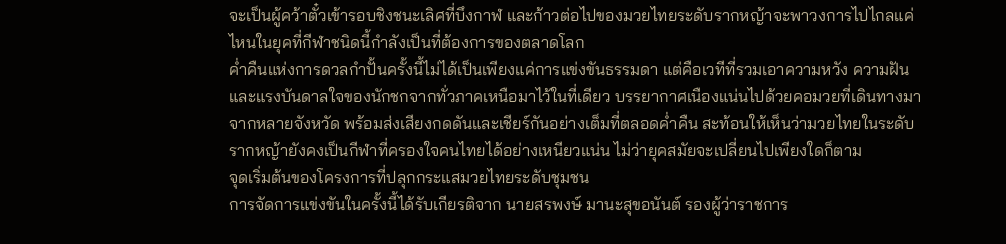จะเป็นผู้คว้าตั๋วเข้ารอบชิงชนะเลิศที่บึงกาฬ และก้าวต่อไปของมวยไทยระดับรากหญ้าจะพาวงการไปไกลแค่ไหนในยุคที่กีฬาชนิดนี้กำลังเป็นที่ต้องการของตลาดโลก
ค่ำคืนแห่งการดวลกำปั้นครั้งนี้ไม่ได้เป็นเพียงแค่การแข่งขันธรรมดา แต่คือเวทีที่รวมเอาความหวัง ความฝัน และแรงบันดาลใจของนักชกจากทั่วภาคเหนือมาไว้ในที่เดียว บรรยากาศเนืองแน่นไปด้วยคอมวยที่เดินทางมาจากหลายจังหวัด พร้อมส่งเสียงกดดันและเชียร์กันอย่างเต็มที่ตลอดค่ำคืน สะท้อนให้เห็นว่ามวยไทยในระดับรากหญ้ายังคงเป็นกีฬาที่ครองใจคนไทยได้อย่างเหนียวแน่น ไม่ว่ายุคสมัยจะเปลี่ยนไปเพียงใดก็ตาม
จุดเริ่มต้นของโครงการที่ปลุกกระแสมวยไทยระดับชุมชน
การจัดการแข่งขันในครั้งนี้ได้รับเกียรติจาก นายสรพงษ์ มานะสุขอนันต์ รองผู้ว่าราชการ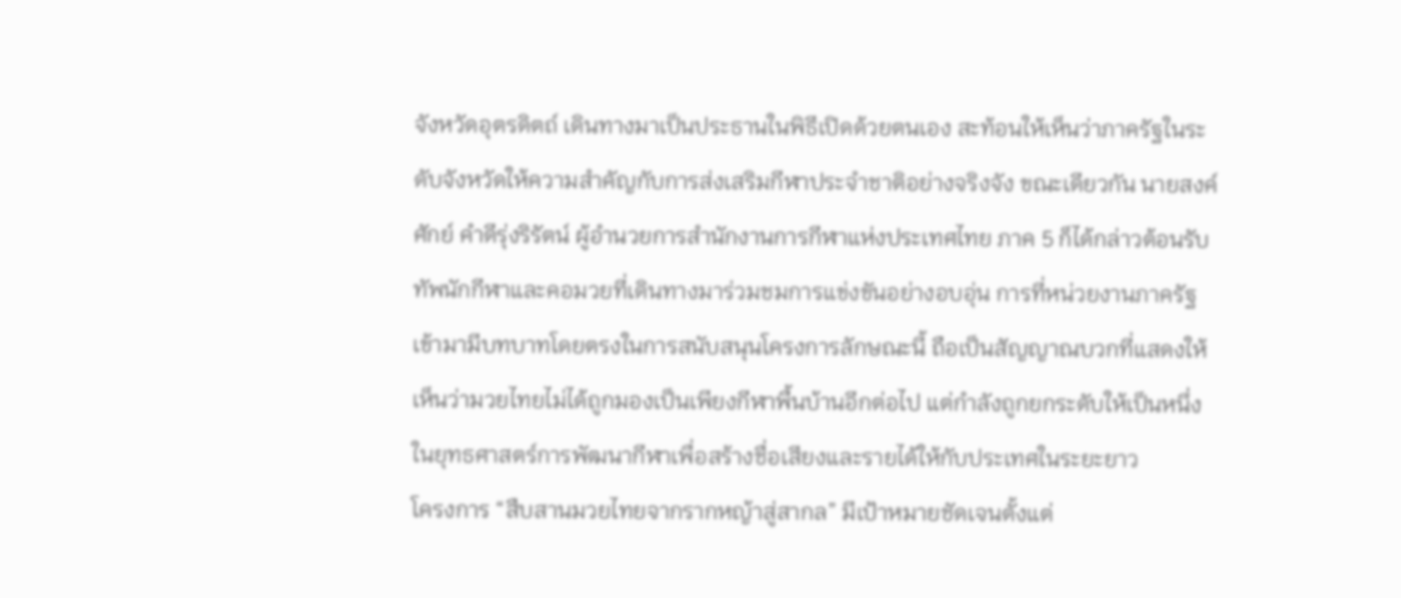จังหวัดอุตรดิตถ์ เดินทางมาเป็นประธานในพิธีเปิดด้วยตนเอง สะท้อนให้เห็นว่าภาครัฐในระดับจังหวัดให้ความสำคัญกับการส่งเสริมกีฬาประจำชาติอย่างจริงจัง ขณะเดียวกัน นายสงค์ศักย์ คำดีรุ่งริรัตน์ ผู้อำนวยการสำนักงานการกีฬาแห่งประเทศไทย ภาค 5 ก็ได้กล่าวต้อนรับทัพนักกีฬาและคอมวยที่เดินทางมาร่วมชมการแข่งขันอย่างอบอุ่น การที่หน่วยงานภาครัฐเข้ามามีบทบาทโดยตรงในการสนับสนุนโครงการลักษณะนี้ ถือเป็นสัญญาณบวกที่แสดงให้เห็นว่ามวยไทยไม่ได้ถูกมองเป็นเพียงกีฬาพื้นบ้านอีกต่อไป แต่กำลังถูกยกระดับให้เป็นหนึ่งในยุทธศาสตร์การพัฒนากีฬาเพื่อสร้างชื่อเสียงและรายได้ให้กับประเทศในระยะยาว
โครงการ “สืบสานมวยไทยจากรากหญ้าสู่สากล” มีเป้าหมายชัดเจนตั้งแต่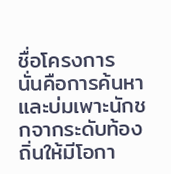ชื่อโครงการ นั่นคือการค้นหาและบ่มเพาะนักชกจากระดับท้องถิ่นให้มีโอกา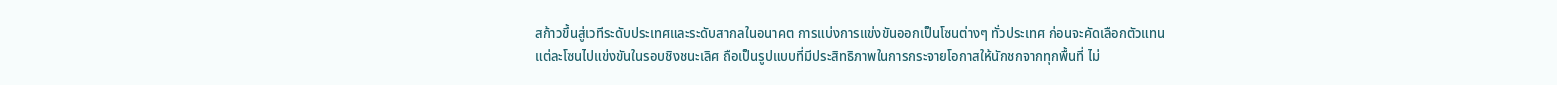สก้าวขึ้นสู่เวทีระดับประเทศและระดับสากลในอนาคต การแบ่งการแข่งขันออกเป็นโซนต่างๆ ทั่วประเทศ ก่อนจะคัดเลือกตัวแทนแต่ละโซนไปแข่งขันในรอบชิงชนะเลิศ ถือเป็นรูปแบบที่มีประสิทธิภาพในการกระจายโอกาสให้นักชกจากทุกพื้นที่ ไม่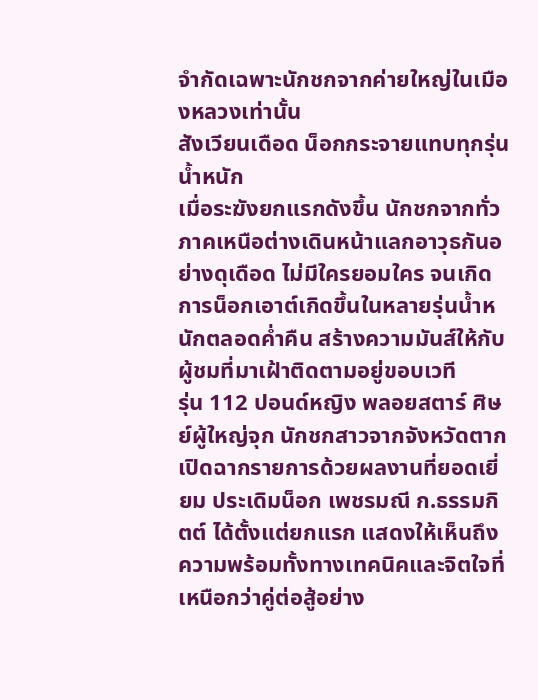จำกัดเฉพาะนักชกจากค่ายใหญ่ในเมืองหลวงเท่านั้น
สังเวียนเดือด น็อกกระจายแทบทุกรุ่นน้ำหนัก
เมื่อระฆังยกแรกดังขึ้น นักชกจากทั่วภาคเหนือต่างเดินหน้าแลกอาวุธกันอย่างดุเดือด ไม่มีใครยอมใคร จนเกิดการน็อกเอาต์เกิดขึ้นในหลายรุ่นน้ำหนักตลอดค่ำคืน สร้างความมันส์ให้กับผู้ชมที่มาเฝ้าติดตามอยู่ขอบเวที
รุ่น 112 ปอนด์หญิง พลอยสตาร์ ศิษย์ผู้ใหญ่จุก นักชกสาวจากจังหวัดตาก เปิดฉากรายการด้วยผลงานที่ยอดเยี่ยม ประเดิมน็อก เพชรมณี ก.ธรรมกิตต์ ได้ตั้งแต่ยกแรก แสดงให้เห็นถึงความพร้อมทั้งทางเทคนิคและจิตใจที่เหนือกว่าคู่ต่อสู้อย่าง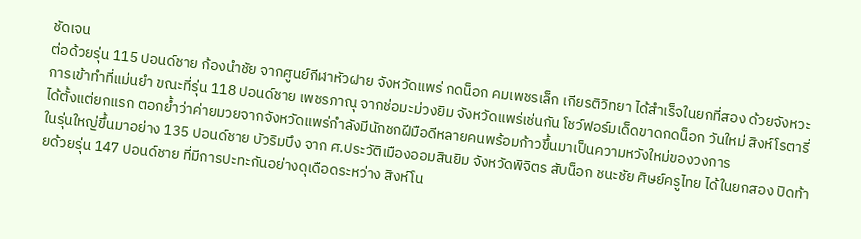ชัดเจน
ต่อด้วยรุ่น 115 ปอนด์ชาย ก้องนำชัย จากศูนย์กีฬาหัวฝาย จังหวัดแพร่ กดน็อก คมเพชรเล็ก เกียรติวิทยา ได้สำเร็จในยกที่สอง ด้วยจังหวะการเข้าทำที่แม่นยำ ขณะที่รุ่น 118 ปอนด์ชาย เพชรภาณุ จากช่อมะม่วงยิม จังหวัดแพร่เช่นกัน โชว์ฟอร์มเด็ดขาดกดน็อก วันใหม่ สิงห์โรตารี่ ได้ตั้งแต่ยกแรก ตอกย้ำว่าค่ายมวยจากจังหวัดแพร่กำลังมีนักชกฝีมือดีหลายคนพร้อมก้าวขึ้นมาเป็นความหวังใหม่ของวงการ
ในรุ่นใหญ่ขึ้นมาอย่าง 135 ปอนด์ชาย บัวริมบึง จาก ศ.ประวัติเมืองออมสินยิม จังหวัดพิจิตร สับน็อก ชนะชัย ศิษย์ครูไทย ได้ในยกสอง ปิดท้ายด้วยรุ่น 147 ปอนด์ชาย ที่มีการปะทะกันอย่างดุเดือดระหว่าง สิงห์โน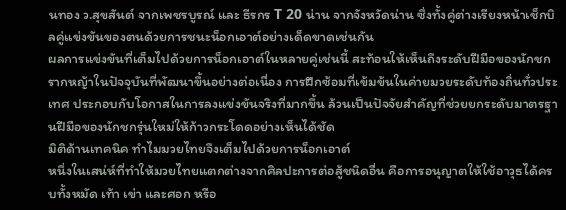นทอง ว.สุขสันต์ จากเพชรบูรณ์ และ ธีรกร T 20 น่าน จากจังหวัดน่าน ซึ่งทั้งคู่ต่างเรียงหน้าเช็กบิลคู่แข่งขันของตนด้วยการชนะน็อกเอาต์อย่างเด็ดขาดเช่นกัน
ผลการแข่งขันที่เต็มไปด้วยการน็อกเอาต์ในหลายคู่เช่นนี้ สะท้อนให้เห็นถึงระดับฝีมือของนักชกรากหญ้าในปัจจุบันที่พัฒนาขึ้นอย่างต่อเนื่อง การฝึกซ้อมที่เข้มข้นในค่ายมวยระดับท้องถิ่นทั่วประเทศ ประกอบกับโอกาสในการลงแข่งขันจริงที่มากขึ้น ล้วนเป็นปัจจัยสำคัญที่ช่วยยกระดับมาตรฐานฝีมือของนักชกรุ่นใหม่ให้ก้าวกระโดดอย่างเห็นได้ชัด
มิติด้านเทคนิค ทำไมมวยไทยจึงเต็มไปด้วยการน็อกเอาต์
หนึ่งในเสน่ห์ที่ทำให้มวยไทยแตกต่างจากศิลปะการต่อสู้ชนิดอื่น คือการอนุญาตให้ใช้อาวุธได้ครบทั้งหมัด เท้า เข่า และศอก หรือ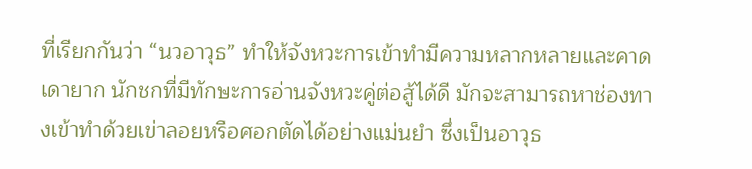ที่เรียกกันว่า “นวอาวุธ” ทำให้จังหวะการเข้าทำมีความหลากหลายและคาดเดายาก นักชกที่มีทักษะการอ่านจังหวะคู่ต่อสู้ได้ดี มักจะสามารถหาช่องทางเข้าทำด้วยเข่าลอยหรือศอกตัดได้อย่างแม่นยำ ซึ่งเป็นอาวุธ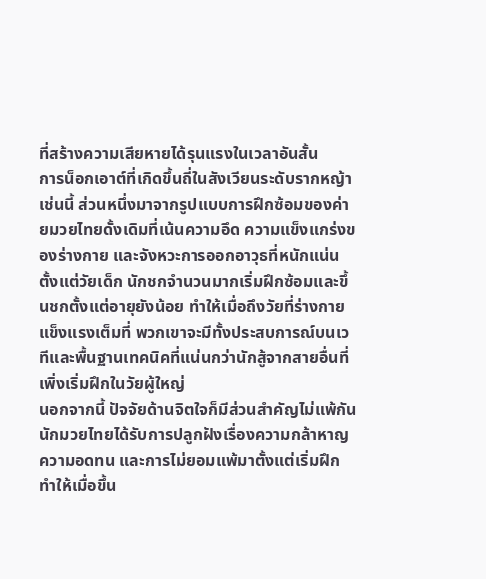ที่สร้างความเสียหายได้รุนแรงในเวลาอันสั้น
การน็อกเอาต์ที่เกิดขึ้นถี่ในสังเวียนระดับรากหญ้าเช่นนี้ ส่วนหนึ่งมาจากรูปแบบการฝึกซ้อมของค่ายมวยไทยดั้งเดิมที่เน้นความอึด ความแข็งแกร่งของร่างกาย และจังหวะการออกอาวุธที่หนักแน่นตั้งแต่วัยเด็ก นักชกจำนวนมากเริ่มฝึกซ้อมและขึ้นชกตั้งแต่อายุยังน้อย ทำให้เมื่อถึงวัยที่ร่างกายแข็งแรงเต็มที่ พวกเขาจะมีทั้งประสบการณ์บนเวทีและพื้นฐานเทคนิคที่แน่นกว่านักสู้จากสายอื่นที่เพิ่งเริ่มฝึกในวัยผู้ใหญ่
นอกจากนี้ ปัจจัยด้านจิตใจก็มีส่วนสำคัญไม่แพ้กัน นักมวยไทยได้รับการปลูกฝังเรื่องความกล้าหาญ ความอดทน และการไม่ยอมแพ้มาตั้งแต่เริ่มฝึก ทำให้เมื่อขึ้น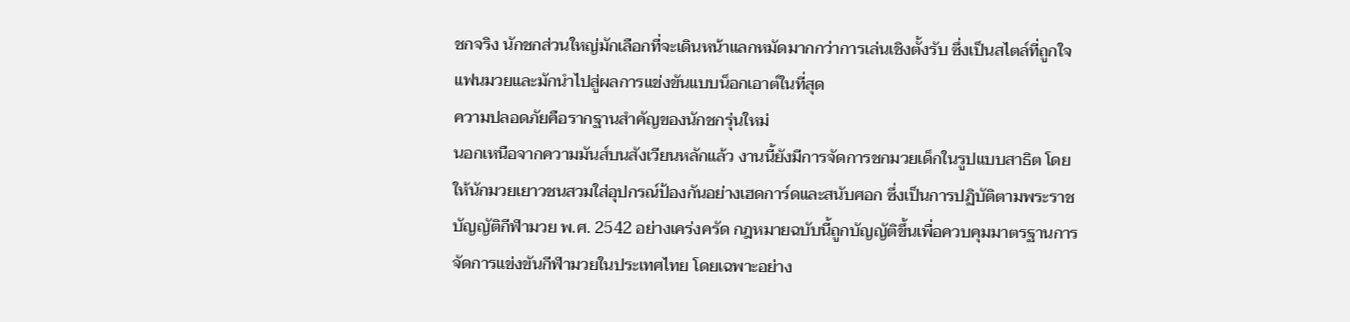ชกจริง นักชกส่วนใหญ่มักเลือกที่จะเดินหน้าแลกหมัดมากกว่าการเล่นเชิงตั้งรับ ซึ่งเป็นสไตล์ที่ถูกใจแฟนมวยและมักนำไปสู่ผลการแข่งขันแบบน็อกเอาต์ในที่สุด
ความปลอดภัยคือรากฐานสำคัญของนักชกรุ่นใหม่
นอกเหนือจากความมันส์บนสังเวียนหลักแล้ว งานนี้ยังมีการจัดการชกมวยเด็กในรูปแบบสาธิต โดยให้นักมวยเยาวชนสวมใส่อุปกรณ์ป้องกันอย่างเฮดการ์ดและสนับศอก ซึ่งเป็นการปฏิบัติตามพระราชบัญญัติกีฬามวย พ.ศ. 2542 อย่างเคร่งครัด กฎหมายฉบับนี้ถูกบัญญัติขึ้นเพื่อควบคุมมาตรฐานการจัดการแข่งขันกีฬามวยในประเทศไทย โดยเฉพาะอย่าง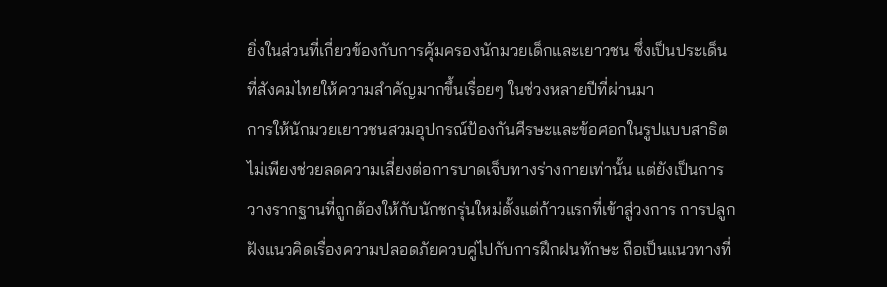ยิ่งในส่วนที่เกี่ยวข้องกับการคุ้มครองนักมวยเด็กและเยาวชน ซึ่งเป็นประเด็นที่สังคมไทยให้ความสำคัญมากขึ้นเรื่อยๆ ในช่วงหลายปีที่ผ่านมา
การให้นักมวยเยาวชนสวมอุปกรณ์ป้องกันศีรษะและข้อศอกในรูปแบบสาธิต ไม่เพียงช่วยลดความเสี่ยงต่อการบาดเจ็บทางร่างกายเท่านั้น แต่ยังเป็นการวางรากฐานที่ถูกต้องให้กับนักชกรุ่นใหม่ตั้งแต่ก้าวแรกที่เข้าสู่วงการ การปลูกฝังแนวคิดเรื่องความปลอดภัยควบคู่ไปกับการฝึกฝนทักษะ ถือเป็นแนวทางที่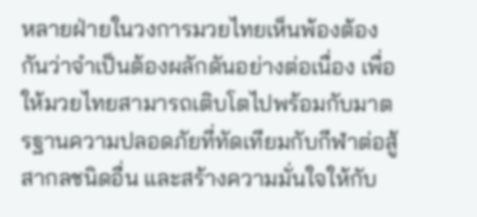หลายฝ่ายในวงการมวยไทยเห็นพ้องต้องกันว่าจำเป็นต้องผลักดันอย่างต่อเนื่อง เพื่อให้มวยไทยสามารถเติบโตไปพร้อมกับมาตรฐานความปลอดภัยที่ทัดเทียมกับกีฬาต่อสู้สากลชนิดอื่น และสร้างความมั่นใจให้กับ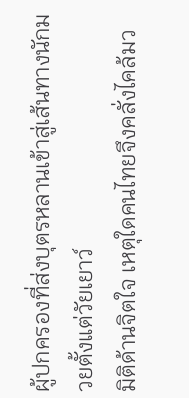ผู้ปกครองที่ส่งบุตรหลานเข้าสู่เส้นทางนักมวยตั้งแต่วัยเยาว์
มิติด้านจิตใจ เหตุใดคนไทยจึงคลั่งไคล้มว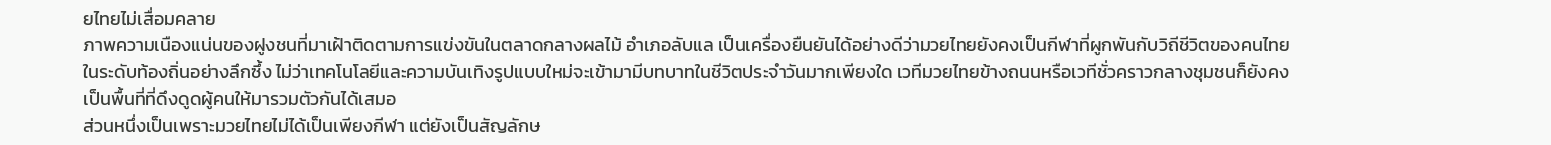ยไทยไม่เสื่อมคลาย
ภาพความเนืองแน่นของฝูงชนที่มาเฝ้าติดตามการแข่งขันในตลาดกลางผลไม้ อำเภอลับแล เป็นเครื่องยืนยันได้อย่างดีว่ามวยไทยยังคงเป็นกีฬาที่ผูกพันกับวิถีชีวิตของคนไทยในระดับท้องถิ่นอย่างลึกซึ้ง ไม่ว่าเทคโนโลยีและความบันเทิงรูปแบบใหม่จะเข้ามามีบทบาทในชีวิตประจำวันมากเพียงใด เวทีมวยไทยข้างถนนหรือเวทีชั่วคราวกลางชุมชนก็ยังคงเป็นพื้นที่ที่ดึงดูดผู้คนให้มารวมตัวกันได้เสมอ
ส่วนหนึ่งเป็นเพราะมวยไทยไม่ได้เป็นเพียงกีฬา แต่ยังเป็นสัญลักษ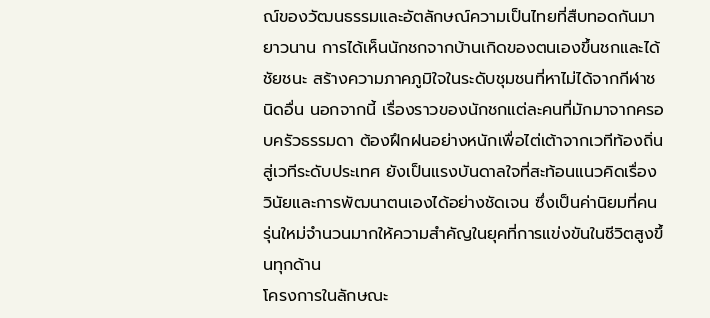ณ์ของวัฒนธรรมและอัตลักษณ์ความเป็นไทยที่สืบทอดกันมายาวนาน การได้เห็นนักชกจากบ้านเกิดของตนเองขึ้นชกและได้ชัยชนะ สร้างความภาคภูมิใจในระดับชุมชนที่หาไม่ได้จากกีฬาชนิดอื่น นอกจากนี้ เรื่องราวของนักชกแต่ละคนที่มักมาจากครอบครัวธรรมดา ต้องฝึกฝนอย่างหนักเพื่อไต่เต้าจากเวทีท้องถิ่นสู่เวทีระดับประเทศ ยังเป็นแรงบันดาลใจที่สะท้อนแนวคิดเรื่องวินัยและการพัฒนาตนเองได้อย่างชัดเจน ซึ่งเป็นค่านิยมที่คนรุ่นใหม่จำนวนมากให้ความสำคัญในยุคที่การแข่งขันในชีวิตสูงขึ้นทุกด้าน
โครงการในลักษณะ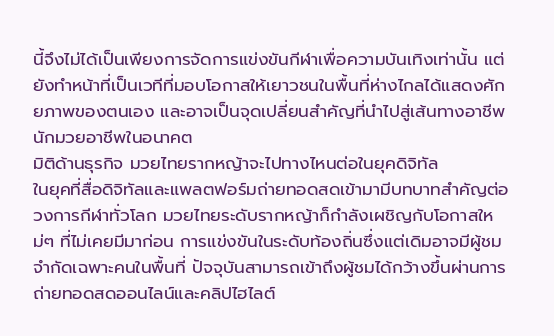นี้จึงไม่ได้เป็นเพียงการจัดการแข่งขันกีฬาเพื่อความบันเทิงเท่านั้น แต่ยังทำหน้าที่เป็นเวทีที่มอบโอกาสให้เยาวชนในพื้นที่ห่างไกลได้แสดงศักยภาพของตนเอง และอาจเป็นจุดเปลี่ยนสำคัญที่นำไปสู่เส้นทางอาชีพนักมวยอาชีพในอนาคต
มิติด้านธุรกิจ มวยไทยรากหญ้าจะไปทางไหนต่อในยุคดิจิทัล
ในยุคที่สื่อดิจิทัลและแพลตฟอร์มถ่ายทอดสดเข้ามามีบทบาทสำคัญต่อวงการกีฬาทั่วโลก มวยไทยระดับรากหญ้าก็กำลังเผชิญกับโอกาสใหม่ๆ ที่ไม่เคยมีมาก่อน การแข่งขันในระดับท้องถิ่นซึ่งแต่เดิมอาจมีผู้ชมจำกัดเฉพาะคนในพื้นที่ ปัจจุบันสามารถเข้าถึงผู้ชมได้กว้างขึ้นผ่านการถ่ายทอดสดออนไลน์และคลิปไฮไลต์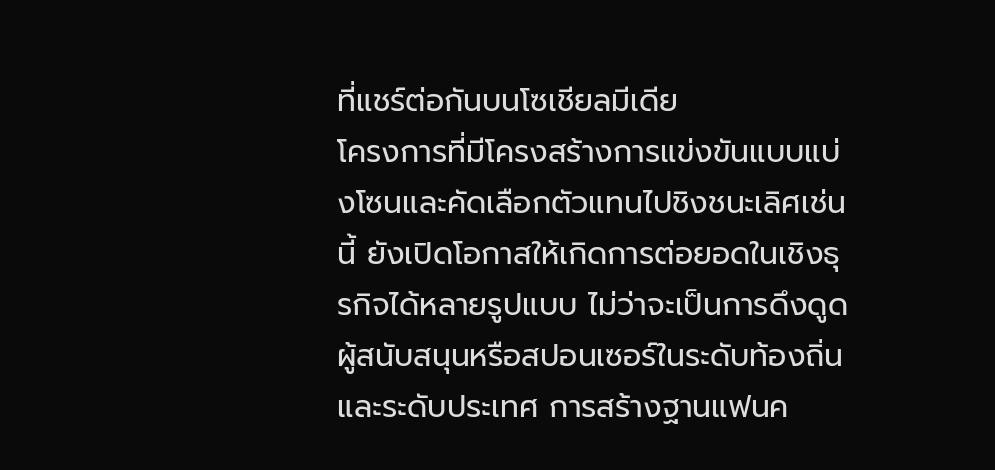ที่แชร์ต่อกันบนโซเชียลมีเดีย
โครงการที่มีโครงสร้างการแข่งขันแบบแบ่งโซนและคัดเลือกตัวแทนไปชิงชนะเลิศเช่นนี้ ยังเปิดโอกาสให้เกิดการต่อยอดในเชิงธุรกิจได้หลายรูปแบบ ไม่ว่าจะเป็นการดึงดูดผู้สนับสนุนหรือสปอนเซอร์ในระดับท้องถิ่นและระดับประเทศ การสร้างฐานแฟนค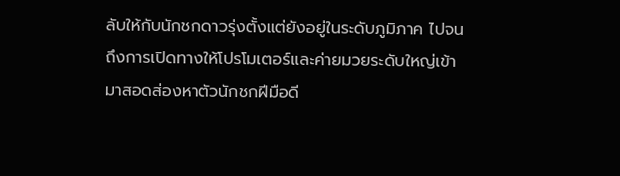ลับให้กับนักชกดาวรุ่งตั้งแต่ยังอยู่ในระดับภูมิภาค ไปจนถึงการเปิดทางให้โปรโมเตอร์และค่ายมวยระดับใหญ่เข้ามาสอดส่องหาตัวนักชกฝีมือดี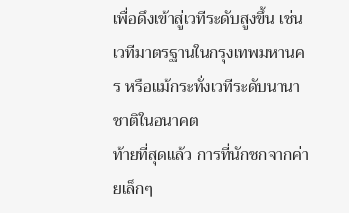เพื่อดึงเข้าสู่เวทีระดับสูงขึ้น เช่น เวทีมาตรฐานในกรุงเทพมหานคร หรือแม้กระทั่งเวทีระดับนานาชาติในอนาคต
ท้ายที่สุดแล้ว การที่นักชกจากค่ายเล็กๆ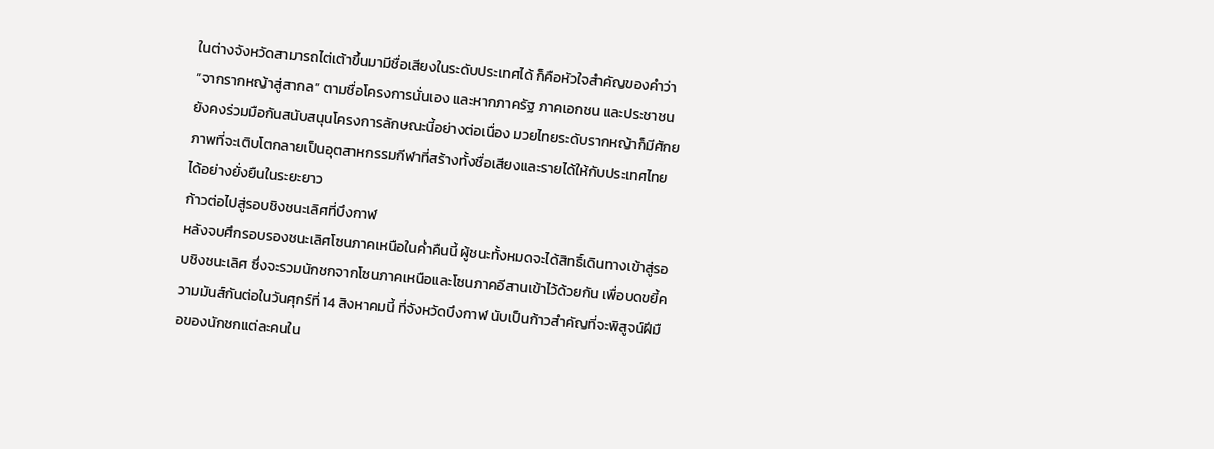ในต่างจังหวัดสามารถไต่เต้าขึ้นมามีชื่อเสียงในระดับประเทศได้ ก็คือหัวใจสำคัญของคำว่า “จากรากหญ้าสู่สากล” ตามชื่อโครงการนั่นเอง และหากภาครัฐ ภาคเอกชน และประชาชนยังคงร่วมมือกันสนับสนุนโครงการลักษณะนี้อย่างต่อเนื่อง มวยไทยระดับรากหญ้าก็มีศักยภาพที่จะเติบโตกลายเป็นอุตสาหกรรมกีฬาที่สร้างทั้งชื่อเสียงและรายได้ให้กับประเทศไทยได้อย่างยั่งยืนในระยะยาว
ก้าวต่อไปสู่รอบชิงชนะเลิศที่บึงกาฬ
หลังจบศึกรอบรองชนะเลิศโซนภาคเหนือในค่ำคืนนี้ ผู้ชนะทั้งหมดจะได้สิทธิ์เดินทางเข้าสู่รอบชิงชนะเลิศ ซึ่งจะรวมนักชกจากโซนภาคเหนือและโซนภาคอีสานเข้าไว้ด้วยกัน เพื่อบดขยี้ความมันส์กันต่อในวันศุกร์ที่ 14 สิงหาคมนี้ ที่จังหวัดบึงกาฬ นับเป็นก้าวสำคัญที่จะพิสูจน์ฝีมือของนักชกแต่ละคนใน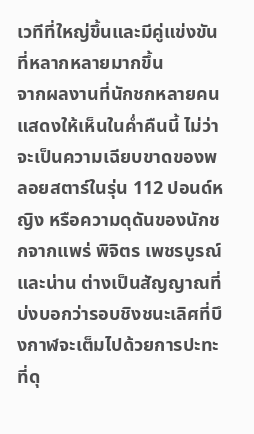เวทีที่ใหญ่ขึ้นและมีคู่แข่งขันที่หลากหลายมากขึ้น
จากผลงานที่นักชกหลายคนแสดงให้เห็นในค่ำคืนนี้ ไม่ว่าจะเป็นความเฉียบขาดของพลอยสตาร์ในรุ่น 112 ปอนด์หญิง หรือความดุดันของนักชกจากแพร่ พิจิตร เพชรบูรณ์ และน่าน ต่างเป็นสัญญาณที่บ่งบอกว่ารอบชิงชนะเลิศที่บึงกาฬจะเต็มไปด้วยการปะทะที่ดุ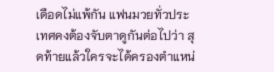เดือดไม่แพ้กัน แฟนมวยทั่วประเทศคงต้องจับตาดูกันต่อไปว่า สุดท้ายแล้วใครจะได้ครองตำแหน่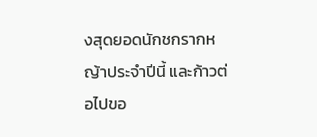งสุดยอดนักชกรากหญ้าประจำปีนี้ และก้าวต่อไปขอ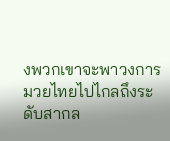งพวกเขาจะพาวงการมวยไทยไปไกลถึงระดับสากล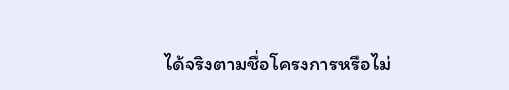ได้จริงตามชื่อโครงการหรือไม่